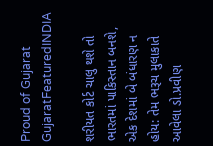Proud of Gujarat
GujaratFeaturedINDIA

શરીયત કોર્ટ ચાલુ થશે તો ભારતમાં પાકિસ્તાન બનશે, એક દેશમાં બે બંધારણ ન હોય: તેમ ભરૂચ મુલાકાતે આવેલા ડો.પ્રવીણ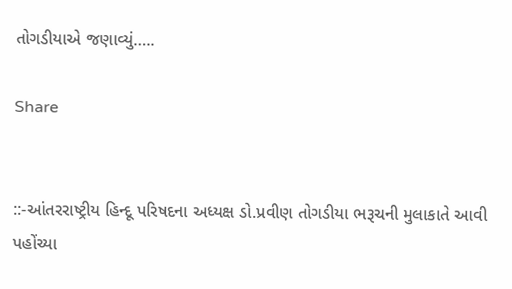તોગડીયાએ જણાવ્યું…..

Share


::-આંતરરાષ્ટ્રીય હિન્દૂ પરિષદના અધ્યક્ષ ડો.પ્રવીણ તોગડીયા ભરૂચની મુલાકાતે આવી પહોંચ્યા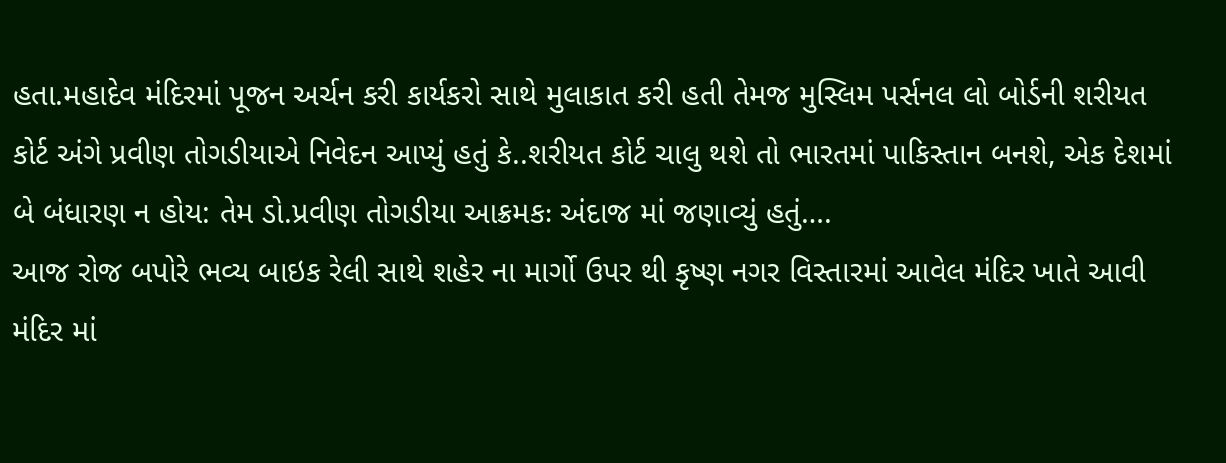હતા.મહાદેવ મંદિરમાં પૂજન અર્ચન કરી કાર્યકરો સાથે મુલાકાત કરી હતી તેમજ મુસ્લિમ પર્સનલ લો બોર્ડની શરીયત કોર્ટ અંગે પ્રવીણ તોગડીયાએ નિવેદન આપ્યું હતું કે..શરીયત કોર્ટ ચાલુ થશે તો ભારતમાં પાકિસ્તાન બનશે, એક દેશમાં બે બંધારણ ન હોય: તેમ ડો.પ્રવીણ તોગડીયા આક્રમકઃ અંદાજ માં જણાવ્યું હતું….
આજ રોજ બપોરે ભવ્ય બાઇક રેલી સાથે શહેર ના માર્ગો ઉપર થી કૃષ્ણ નગર વિસ્તારમાં આવેલ મંદિર ખાતે આવી મંદિર માં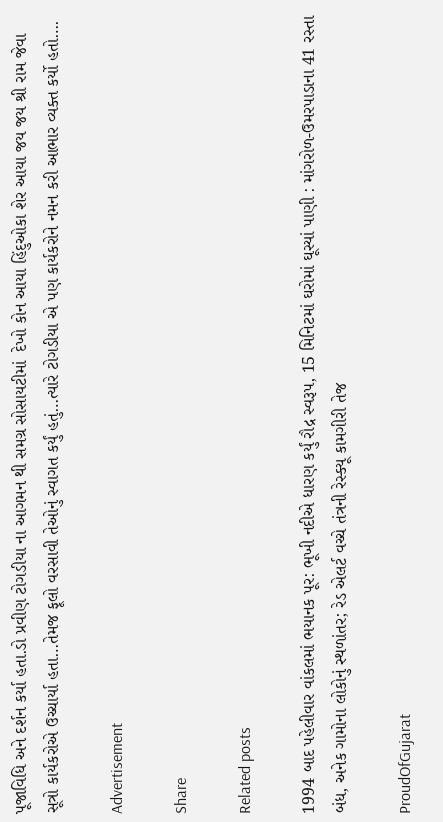પૂજાવિધિ અને દર્શન કર્યા હતા.ડો પ્રવીણ ટોગડીયા ના આગમન થી સમગ્ર સોસાયટીમાં  દેખો કોન આયા હિંદુઓકા શેર આયા જય જય શ્રી રામ જેવા સૂત્રો કાર્યકરોએ ઉચ્ચાર્યા હતા…તેમજ ફૂલો વરસાવી તેઓનું સ્વાગત કર્યું હતું…ત્યારે ટોગડીયા એ પણ કાર્યકરોને નમન કરી આભાર વ્યક્ત કર્યો હતો….

Advertisement

Share

Related posts

1994 બાદ પહેલીવાર વાંકલમાં ભયાનક પૂર: ભૂખી નદીએ ધારણ કર્યું રૌદ્ર સ્વરૂપ, 15 મિનિટમાં ઘરોમાં ઘૂસ્યાં પાણી : માંગરોળ-ઉમરપાડાના 41 રસ્તા બંધ, અનેક ગામોના લોકોનું સ્થળાંતર; રેડ એલર્ટ વચ્ચે તંત્રની રેસ્ક્યૂ કામગીરી તેજ

ProudOfGujarat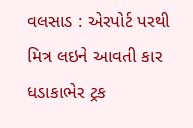વલસાડ : એરપોર્ટ પરથી મિત્ર લઇને આવતી કાર ધડાકાભેર ટ્રક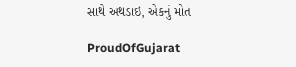સાથે અથડાઇ, એકનું મોત

ProudOfGujarat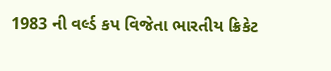1983 ની વર્લ્ડ કપ વિજેતા ભારતીય ક્રિકેટ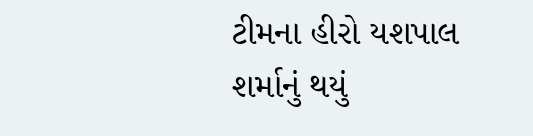ટીમના હીરો યશપાલ શર્માનું થયું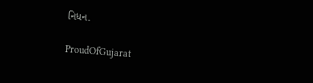નિધન.

ProudOfGujarat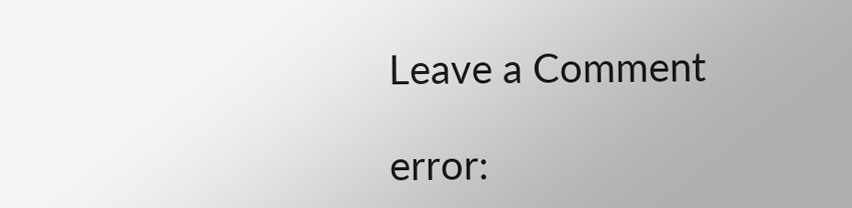Leave a Comment

error: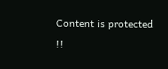Content is protected !!